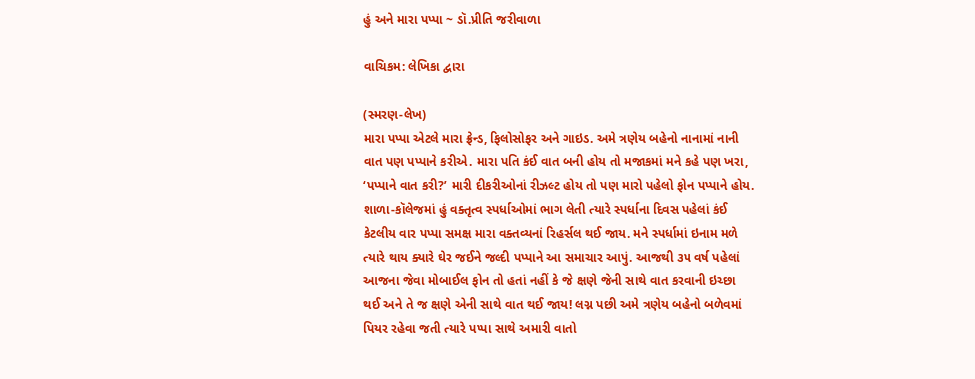હું અને મારા પપ્પા ~ ડૉ.પ્રીતિ જરીવાળા

વાચિકમ: લેખિકા દ્વારા

(સ્મરણ-લેખ)
મારા પપ્પા એટલે મારા ફ્રેન્ડ, ફિલોસોફર અને ગાઇડ. અમે ત્રણેય બહેનો નાનામાં નાની વાત પણ પપ્પાને કરીએ. મારા પતિ કંઈ વાત બની હોય તો મજાકમાં મને કહે પણ ખરા, ‘પપ્પાને વાત કરી?’ મારી દીકરીઓનાં રીઝલ્ટ હોય તો પણ મારો પહેલો ફોન પપ્પાને હોય. શાળા-કૉલેજમાં હું વક્તૃત્વ સ્પર્ધાઓમાં ભાગ લેતી ત્યારે સ્પર્ધાના દિવસ પહેલાં કંઈ કેટલીય વાર પપ્પા સમક્ષ મારા વક્તવ્યનાં રિહર્સલ થઈ જાય. મને સ્પર્ધામાં ઇનામ મળે ત્યારે થાય ક્યારે ઘેર જઈને જલ્દી પપ્પાને આ સમાચાર આપું. આજથી ૩૫ વર્ષ પહેલાં આજના જેવા મોબાઈલ ફોન તો હતાં નહીં કે જે ક્ષણે જેની સાથે વાત કરવાની ઇચ્છા થઈ અને તે જ ક્ષણે એની સાથે વાત થઈ જાય! લગ્ન પછી અમે ત્રણેય બહેનો બળેવમાં પિયર રહેવા જતી ત્યારે પપ્પા સાથે અમારી વાતો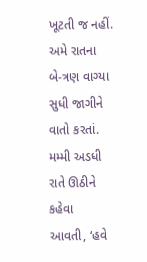ખૂટતી જ નહીં. અમે રાતના બે-ત્રણ વાગ્યા સુધી જાગીને વાતો કરતાં. મમ્મી અડધી રાતે ઊઠીને કહેવા આવતી, ‘હવે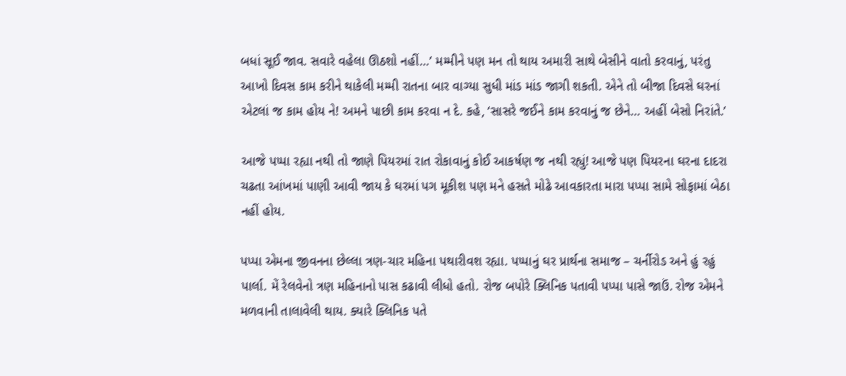બધાં સૂઈ જાવ. સવારે વહેલા ઊઠશો નહીં…’ મમ્મીને પણ મન તો થાય અમારી સાથે બેસીને વાતો કરવાનું, પરંતુ આખો દિવસ કામ કરીને થાકેલી મમ્મી રાતના બાર વાગ્યા સુધી માંડ માંડ જાગી શકતી. એને તો બીજા દિવસે ઘરનાં એટલાં જ કામ હોય ને! અમને પાછી કામ કરવા ન દે. કહે, ‘સાસરે જઈને કામ કરવાનું જ છેને… અહીં બેસો નિરાંતે.’

આજે પપ્પા રહ્યા નથી તો જાણે પિયરમાં રાત રોકાવાનું કોઈ આકર્ષણ જ નથી રહ્યું! આજે પણ પિયરના ઘરના દાદરા ચઢતા આંખમાં પાણી આવી જાય કે ઘરમાં પગ મૂકીશ પણ મને હસતે મોઢે આવકારતા મારા પપ્પા સામે સોફામાં બેઠા નહીં હોય.

પપ્પા એમના જીવનના છેલ્લા ત્રણ-ચાર મહિના પથારીવશ રહ્યા. પપ્પાનું ઘર પ્રાર્થના સમાજ – ચર્નીરોડ અને હું રહું પાર્લા. મેં રેલવેનો ત્રણ મહિનાનો પાસ કઢાવી લીધો હતો. રોજ બપોરે ક્લિનિક પતાવી પપ્પા પાસે જાઉં. રોજ એમને મળવાની તાલાવેલી થાય. ક્યારે ક્લિનિક પતે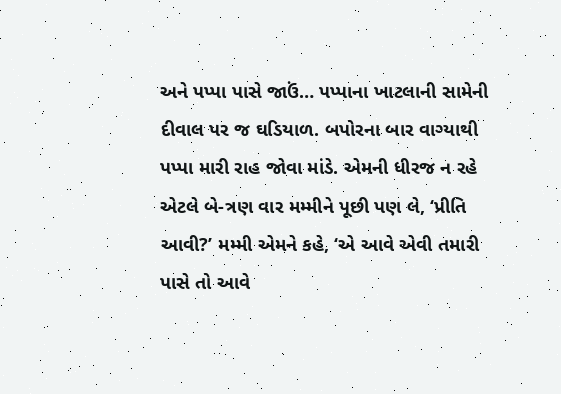અને પપ્પા પાસે જાઉં… પપ્પાના ખાટલાની સામેની દીવાલ પર જ ઘડિયાળ. બપોરના બાર વાગ્યાથી પપ્પા મારી રાહ જોવા માંડે. એમની ધીરજ ન રહે એટલે બે-ત્રણ વાર મમ્મીને પૂછી પણ લે, ‘પ્રીતિ આવી?’ મમ્મી એમને કહે, ‘એ આવે એવી તમારી પાસે તો આવે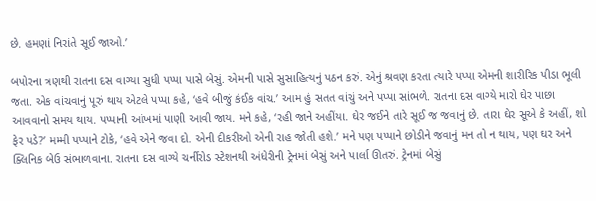છે. હમણાં નિરાંતે સૂઈ જાઓ.’

બપોરના ત્રણથી રાતના દસ વાગ્યા સુધી પપ્પા પાસે બેસું. એમની પાસે સુસાહિત્યનું પઠન કરું. એનું શ્રવણ કરતા ત્યારે પપ્પા એમની શારીરિક પીડા ભૂલી જતા. એક વાંચવાનું પૂરું થાય એટલે પપ્પા કહે, ‘હવે બીજું કંઈક વાંચ.’ આમ હું સતત વાંચું અને પપ્પા સાંભળે. રાતના દસ વાગ્યે મારો ઘેર પાછા આવવાનો સમય થાય. પપ્પાની આંખમાં પાણી આવી જાય. મને કહે, ‘રહી જાને અહીંયા. ઘેર જઈને તારે સૂઈ જ જવાનું છે. તારા ઘેર સૂએ કે અહીં, શો ફેર પડે?’ મમ્મી પપ્પાને ટોકે, ‘હવે એને જવા દો. એની દીકરીઓ એની રાહ જોતી હશે.’ મને પણ પપ્પાને છોડીને જવાનું મન તો ન થાય, પણ ઘર અને ક્લિનિક બેઉ સંભાળવાના. રાતના દસ વાગ્યે ચર્નીરોડ સ્ટેશનથી અંધેરીની ટ્રેનમાં બેસું અને પાર્લા ઊતરું. ટ્રેનમાં બેસું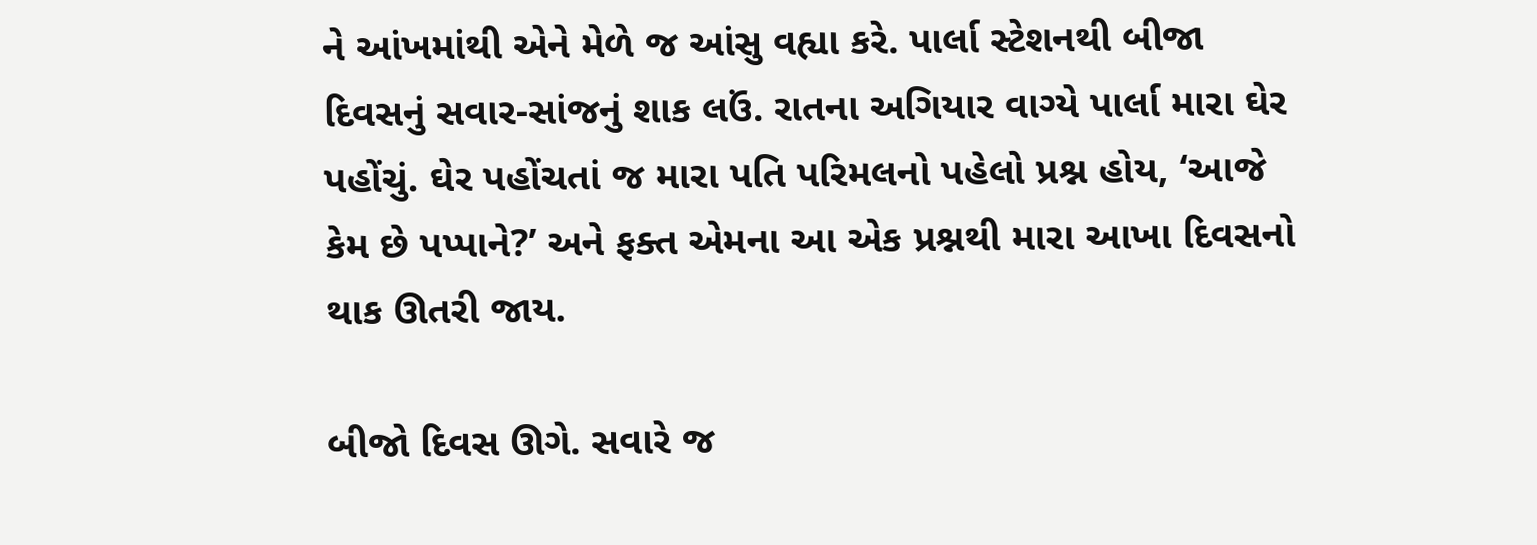ને આંખમાંથી એને મેળે જ આંસુ વહ્યા કરે. પાર્લા સ્ટેશનથી બીજા દિવસનું સવાર-સાંજનું શાક લઉં. રાતના અગિયાર વાગ્યે પાર્લા મારા ઘેર પહોંચું. ઘેર પહોંચતાં જ મારા પતિ પરિમલનો પહેલો પ્રશ્ન હોય, ‘આજે કેમ છે પપ્પાને?’ અને ફક્ત એમના આ એક પ્રશ્નથી મારા આખા દિવસનો થાક ઊતરી જાય.

બીજો દિવસ ઊગે. સવારે જ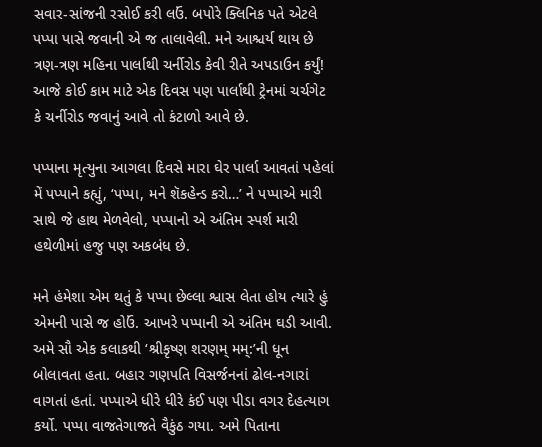સવાર-સાંજની રસોઈ કરી લઉં. બપોરે ક્લિનિક પતે એટલે પપ્પા પાસે જવાની એ જ તાલાવેલી. મને આશ્ચર્ય થાય છે ત્રણ-ત્રણ મહિના પાર્લાથી ચર્નીરોડ કેવી રીતે અપડાઉન કર્યું! આજે કોઈ કામ માટે એક દિવસ પણ પાર્લાથી ટ્રેનમાં ચર્ચગેટ કે ચર્નીરોડ જવાનું આવે તો કંટાળો આવે છે.

પપ્પાના મૃત્યુના આગલા દિવસે મારા ઘેર પાર્લા આવતાં પહેલાં મેં પપ્પાને કહ્યું, ‘પપ્પા, મને શૅકહેન્ડ કરો…’ ને પપ્પાએ મારી સાથે જે હાથ મેળવેલો, પપ્પાનો એ અંતિમ સ્પર્શ મારી હથેળીમાં હજુ પણ અકબંધ છે.

મને હંમેશા એમ થતું કે પપ્પા છેલ્લા શ્વાસ લેતા હોય ત્યારે હું એમની પાસે જ હોઉં. આખરે પપ્પાની એ અંતિમ ઘડી આવી. અમે સૌ એક કલાકથી ‘શ્રીકૃષ્ણ શરણમ્ મમ્:’ની ધૂન બોલાવતા હતા. બહાર ગણપતિ વિસર્જનનાં ઢોલ-નગારાં વાગતાં હતાં. પપ્પાએ ધીરે ધીરે કંઈ પણ પીડા વગર દેહત્યાગ કર્યો. પપ્પા વાજતેગાજતે વૈકુંઠ ગયા. અમે પિતાના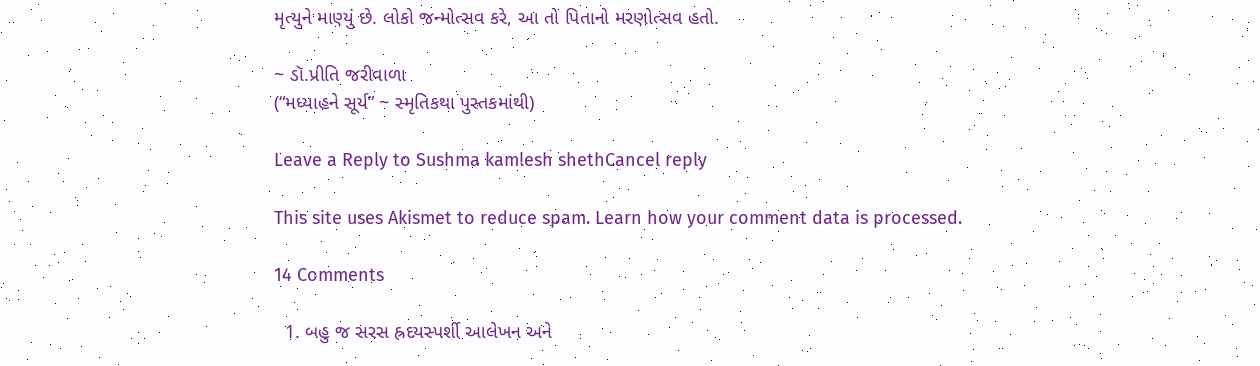મૃત્યુને માણ્યું છે. લોકો જન્મોત્સવ કરે, આ તો પિતાનો મરણોત્સવ હતો.

~ ડૉ.પ્રીતિ જરીવાળા
(“મધ્યાહને સૂર્ય” ~ સ્મૃતિકથા પુસ્તકમાંથી)

Leave a Reply to Sushma kamlesh shethCancel reply

This site uses Akismet to reduce spam. Learn how your comment data is processed.

14 Comments

  1. બહુ જ સરસ હ્રદયસ્પર્શી આલેખન અને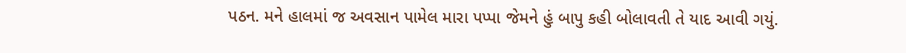પઠન. મને હાલમાં જ અવસાન પામેલ મારા પપ્પા જેમને હું બાપુ કહી બોલાવતી તે યાદ આવી ગયું.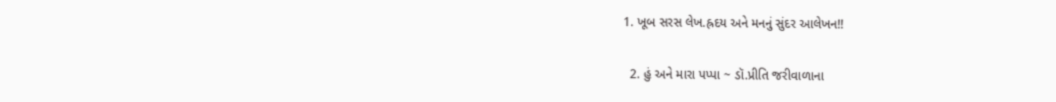1. ખૂબ સરસ લેખ.હ્રદય અને મનનું સુંદર આલેખન!!

  2. હું અને મારા પપ્પા ~ ડૉ.પ્રીતિ જરીવાળાના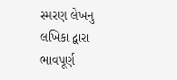સ્મરણ લેખનુ લખિકા દ્વારા ભાવપૂર્ણ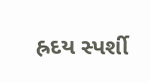હ્રદય સ્પર્શી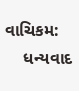વાચિકમ:
    ધન્યવાદ